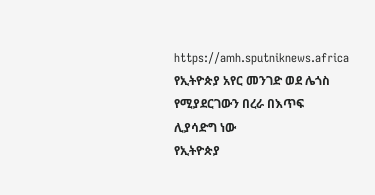https://amh.sputniknews.africa
የኢትዮጵያ አየር መንገድ ወደ ሌጎስ የሚያደርገውን በረራ በእጥፍ ሊያሳድግ ነው
የኢትዮጵያ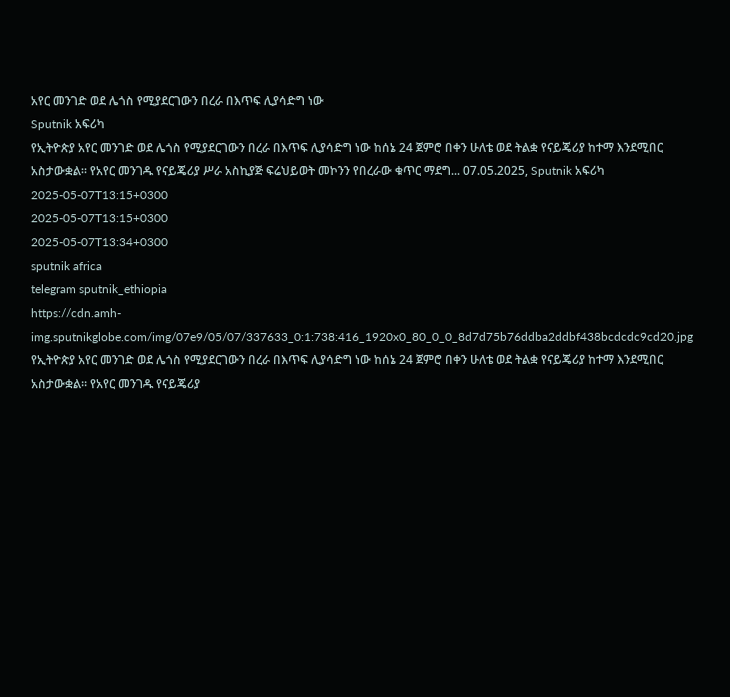አየር መንገድ ወደ ሌጎስ የሚያደርገውን በረራ በእጥፍ ሊያሳድግ ነው
Sputnik አፍሪካ
የኢትዮጵያ አየር መንገድ ወደ ሌጎስ የሚያደርገውን በረራ በእጥፍ ሊያሳድግ ነው ከሰኔ 24 ጀምሮ በቀን ሁለቴ ወደ ትልቋ የናይጄሪያ ከተማ እንደሚበር አስታውቋል። የአየር መንገዱ የናይጄሪያ ሥራ አስኪያጅ ፍሬህይወት መኮንን የበረራው ቁጥር ማደግ... 07.05.2025, Sputnik አፍሪካ
2025-05-07T13:15+0300
2025-05-07T13:15+0300
2025-05-07T13:34+0300
sputnik africa
telegram sputnik_ethiopia
https://cdn.amh-img.sputnikglobe.com/img/07e9/05/07/337633_0:1:738:416_1920x0_80_0_0_8d7d75b76ddba2ddbf438bcdcdc9cd20.jpg
የኢትዮጵያ አየር መንገድ ወደ ሌጎስ የሚያደርገውን በረራ በእጥፍ ሊያሳድግ ነው ከሰኔ 24 ጀምሮ በቀን ሁለቴ ወደ ትልቋ የናይጄሪያ ከተማ እንደሚበር አስታውቋል። የአየር መንገዱ የናይጄሪያ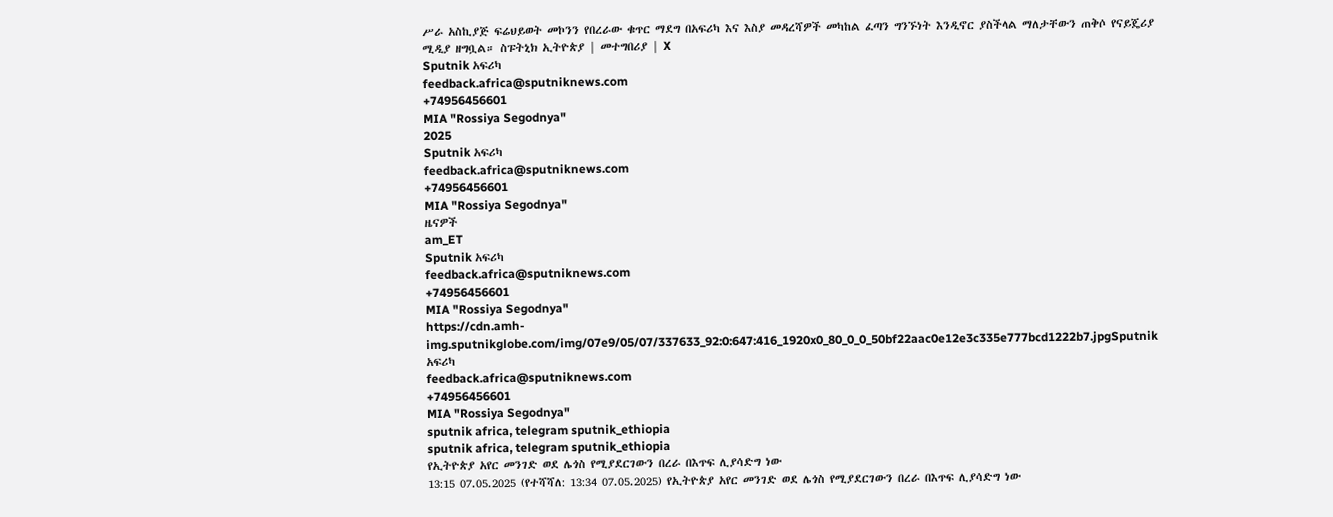ሥራ አስኪያጅ ፍሬህይወት መኮንን የበረራው ቁጥር ማደግ በአፍሪካ እና እስያ መዳረሻዎች መካከል ፈጣን ግንኙነት እንዲኖር ያስችላል ማለታቸውን ጠቅሶ የናይጄሪያ ሚዲያ ዘግቧል። ስፑትኒክ ኢትዮጵያ | መተግበሪያ | X
Sputnik አፍሪካ
feedback.africa@sputniknews.com
+74956456601
MIA "Rossiya Segodnya"
2025
Sputnik አፍሪካ
feedback.africa@sputniknews.com
+74956456601
MIA "Rossiya Segodnya"
ዜናዎች
am_ET
Sputnik አፍሪካ
feedback.africa@sputniknews.com
+74956456601
MIA "Rossiya Segodnya"
https://cdn.amh-img.sputnikglobe.com/img/07e9/05/07/337633_92:0:647:416_1920x0_80_0_0_50bf22aac0e12e3c335e777bcd1222b7.jpgSputnik አፍሪካ
feedback.africa@sputniknews.com
+74956456601
MIA "Rossiya Segodnya"
sputnik africa, telegram sputnik_ethiopia
sputnik africa, telegram sputnik_ethiopia
የኢትዮጵያ አየር መንገድ ወደ ሌጎስ የሚያደርገውን በረራ በእጥፍ ሊያሳድግ ነው
13:15 07.05.2025 (የተሻሻለ: 13:34 07.05.2025) የኢትዮጵያ አየር መንገድ ወደ ሌጎስ የሚያደርገውን በረራ በእጥፍ ሊያሳድግ ነው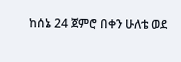ከሰኔ 24 ጀምሮ በቀን ሁለቴ ወደ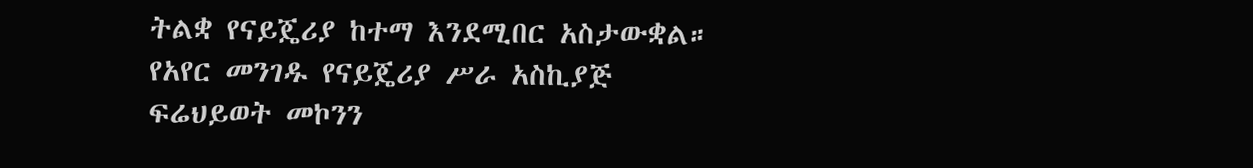ትልቋ የናይጄሪያ ከተማ እንደሚበር አስታውቋል።
የአየር መንገዱ የናይጄሪያ ሥራ አስኪያጅ ፍሬህይወት መኮንን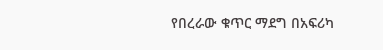የበረራው ቁጥር ማደግ በአፍሪካ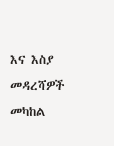እና እስያ መዳረሻዎች መካከል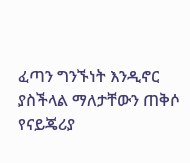ፈጣን ግንኙነት እንዲኖር ያስችላል ማለታቸውን ጠቅሶ የናይጄሪያ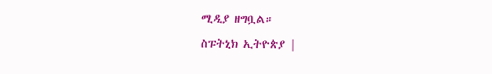ሚዲያ ዘግቧል።
ስፑትኒክ ኢትዮጵያ |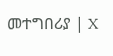መተግበሪያ | X